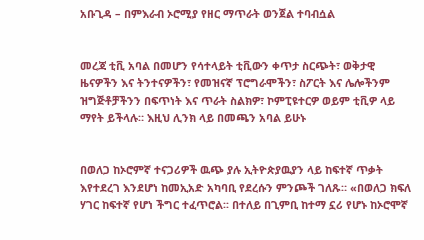አቡጊዳ – በምእራብ ኦሮሚያ የዘር ማጥራት ወንጀል ተባብሷል


መረጃ ቲቪ አባል በመሆን የሳተላይት ቲቪውን ቀጥታ ስርጭት፣ ወቅታዊ ዜናዎችን እና ትንተናዎችን፣ የመዝናኛ ፕሮግራሞችን፣ ስፖርት እና ሌሎችንም ዝግጅቶቻችንን በፍጥነት እና ጥራት ስልክዎ፣ ኮምፒዩተርዎ ወይም ቲቪዎ ላይ ማየት ይችላሉ። እዚህ ሊንክ ላይ በመጫን አባል ይሁኑ


በወለጋ ከኦሮምኛ ተናጋሪዎች ዉጭ ያሉ ኢትዮጵያዉያን ላይ ከፍተኛ ጥቃት እየተደረገ እንደሆነ ከመኢአድ አካባቢ የደረሱን ምንጮች ገለጹ። «በወለጋ ክፍለ ሃገር ከፍተኛ የሆነ ችግር ተፈጥሮል፡፡ በተለይ በጊምቢ ከተማ ኗሪ የሆኑ ከኦሮሞኛ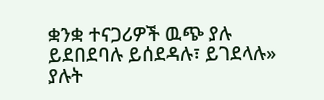ቋንቋ ተናጋሪዎች ዉጭ ያሉ ይደበደባሉ ይሰደዳሉ፣ ይገደላሉ» ያሉት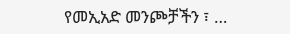የመኢአድ መንጮቻችን ፣ …